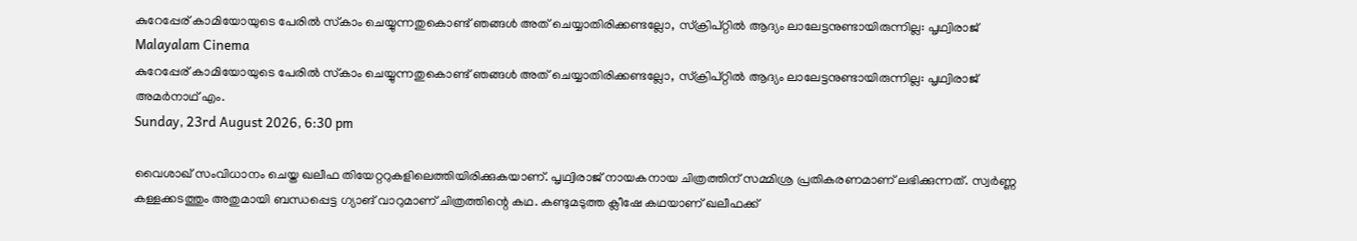കുറേപ്പേര് കാമിയോയുടെ പേരില്‍ സ്‌കാം ചെയ്യുന്നതുകൊണ്ട് ഞങ്ങള്‍ അത് ചെയ്യാതിരിക്കണ്ടല്ലോ, സ്‌ക്രിപ്റ്റില്‍ ആദ്യം ലാലേട്ടനുണ്ടായിരുന്നില്ല: പൃഥ്വിരാജ്
Malayalam Cinema
കുറേപ്പേര് കാമിയോയുടെ പേരില്‍ സ്‌കാം ചെയ്യുന്നതുകൊണ്ട് ഞങ്ങള്‍ അത് ചെയ്യാതിരിക്കണ്ടല്ലോ, സ്‌ക്രിപ്റ്റില്‍ ആദ്യം ലാലേട്ടനുണ്ടായിരുന്നില്ല: പൃഥ്വിരാജ്
അമര്‍നാഥ് എം.
Sunday, 23rd August 2026, 6:30 pm

വൈശാഖ് സംവിധാനം ചെയ്ത ഖലീഫ തിയേറ്ററുകളിലെത്തിയിരിക്കുകയാണ്. പൃഥ്വിരാജ് നായകനായ ചിത്രത്തിന് സമ്മിശ്ര പ്രതികരണമാണ് ലഭിക്കുന്നത്. സ്വര്‍ണ്ണ കള്ളക്കടത്തും അതുമായി ബന്ധപ്പെട്ട ഗ്യാങ് വാറുമാണ് ചിത്രത്തിന്റെ കഥ. കണ്ടുമടുത്ത ക്ലീഷേ കഥയാണ് ഖലീഫക്ക്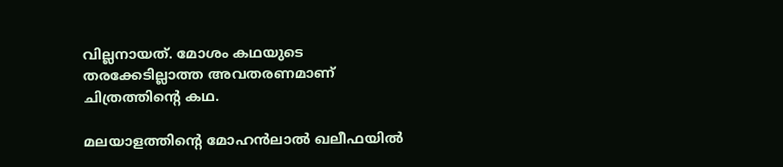വില്ലനായത്. മോശം കഥയുടെ തരക്കേടില്ലാത്ത അവതരണമാണ് ചിത്രത്തിന്റെ കഥ.

മലയാളത്തിന്റെ മോഹന്‍ലാല്‍ ഖലീഫയില്‍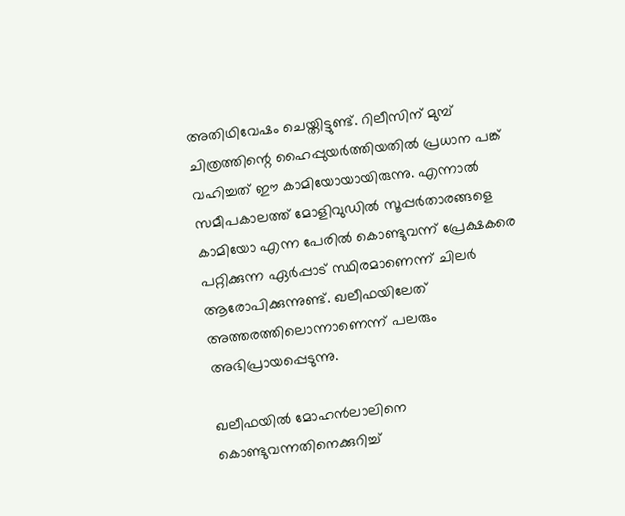അതിഥിവേഷം ചെയ്തിട്ടുണ്ട്. റിലീസിന് മുമ്പ് ചിത്രത്തിന്റെ ഹൈപ്പുയര്‍ത്തിയതില്‍ പ്രധാന പങ്ക് വഹിച്ചത് ഈ കാമിയോയായിരുന്നു. എന്നാല്‍ സമീപകാലത്ത് മോളിവുഡില്‍ സൂപ്പര്‍താരങ്ങളെ കാമിയോ എന്ന പേരില്‍ കൊണ്ടുവന്ന് പ്രേക്ഷകരെ പറ്റിക്കുന്ന ഏര്‍പ്പാട് സ്ഥിരമാണെന്ന് ചിലര്‍ ആരോപിക്കുന്നുണ്ട്. ഖലീഫയിലേത് അത്തരത്തിലൊന്നാണെന്ന് പലരും അഭിപ്രായപ്പെടുന്നു.

ഖലീഫയില്‍ മോഹന്‍ലാലിനെ കൊണ്ടുവന്നതിനെക്കുറിച്ച്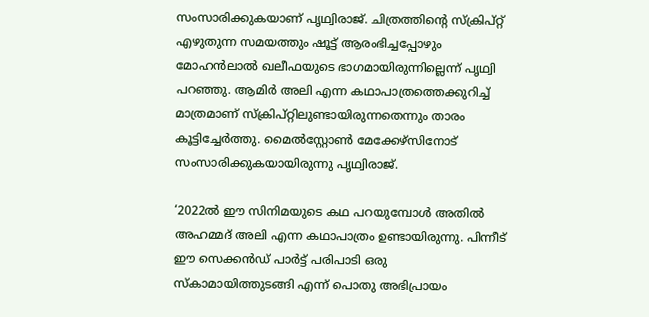സംസാരിക്കുകയാണ് പൃഥ്വിരാജ്. ചിത്രത്തിന്റെ സ്‌ക്രിപ്റ്റ് എഴുതുന്ന സമയത്തും ഷൂട്ട് ആരംഭിച്ചപ്പോഴും മോഹന്‍ലാല്‍ ഖലീഫയുടെ ഭാഗമായിരുന്നില്ലെന്ന് പൃഥ്വി പറഞ്ഞു. ആമിര്‍ അലി എന്ന കഥാപാത്രത്തെക്കുറിച്ച് മാത്രമാണ് സ്‌ക്രിപ്റ്റിലുണ്ടായിരുന്നതെന്നും താരം കൂട്ടിച്ചേര്‍ത്തു. മൈല്‍സ്റ്റോണ്‍ മേക്കേഴ്‌സിനോട് സംസാരിക്കുകയായിരുന്നു പൃഥ്വിരാജ്.

‘2022ല്‍ ഈ സിനിമയുടെ കഥ പറയുമ്പോള്‍ അതില്‍ അഹമ്മദ് അലി എന്ന കഥാപാത്രം ഉണ്ടായിരുന്നു. പിന്നീട് ഈ സെക്കന്‍ഡ് പാര്‍ട്ട് പരിപാടി ഒരു സ്‌കാമായിത്തുടങ്ങി എന്ന് പൊതു അഭിപ്രായം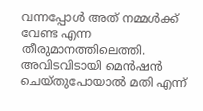വന്നപ്പോള്‍ അത് നമ്മള്‍ക്ക് വേണ്ട എന്ന തീരുമാനത്തിലെത്തി. അവിടവിടായി മെന്‍ഷന്‍ ചെയ്തുപോയാല്‍ മതി എന്ന്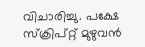വിചാരിച്ചു. പക്ഷേ സ്‌ക്രിപ്റ്റ് മുഴുവന്‍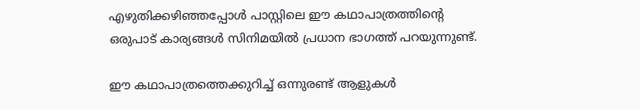എഴുതിക്കഴിഞ്ഞപ്പോള്‍ പാസ്റ്റിലെ ഈ കഥാപാത്രത്തിന്റെ ഒരുപാട് കാര്യങ്ങള്‍ സിനിമയില്‍ പ്രധാന ഭാഗത്ത് പറയുന്നുണ്ട്.

ഈ കഥാപാത്രത്തെക്കുറിച്ച് ഒന്നുരണ്ട് ആളുകള്‍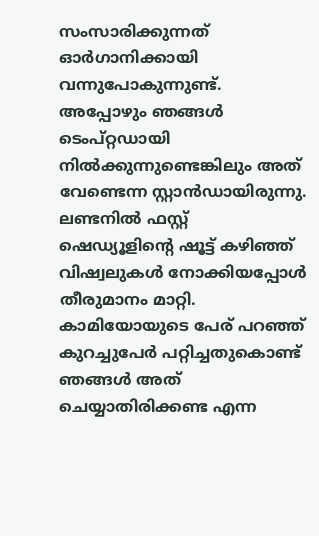സംസാരിക്കുന്നത് ഓര്‍ഗാനിക്കായി വന്നുപോകുന്നുണ്ട്. അപ്പോഴും ഞങ്ങള്‍ ടെംപ്റ്റഡായി നില്‍ക്കുന്നുണ്ടെങ്കിലും അത് വേണ്ടെന്ന സ്റ്റാന്‍ഡായിരുന്നു. ലണ്ടനില്‍ ഫസ്റ്റ് ഷെഡ്യൂളിന്റെ ഷൂട്ട് കഴിഞ്ഞ് വിഷ്വലുകള്‍ നോക്കിയപ്പോള്‍ തീരുമാനം മാറ്റി. കാമിയോയുടെ പേര് പറഞ്ഞ് കുറച്ചുപേര്‍ പറ്റിച്ചതുകൊണ്ട് ഞങ്ങള്‍ അത് ചെയ്യാതിരിക്കണ്ട എന്ന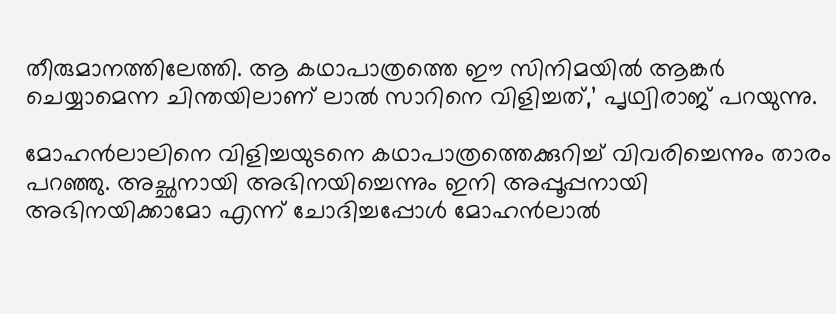തീരുമാനത്തിലേത്തി. ആ കഥാപാത്രത്തെ ഈ സിനിമയില്‍ ആങ്കര്‍ ചെയ്യാമെന്ന ചിന്തയിലാണ് ലാല്‍ സാറിനെ വിളിച്ചത്,’ പൃഥ്വിരാജ് പറയുന്നു.

മോഹന്‍ലാലിനെ വിളിച്ചയുടനെ കഥാപാത്രത്തെക്കുറിച്ച് വിവരിച്ചെന്നും താരം പറഞ്ഞു. അച്ഛനായി അഭിനയിച്ചെന്നും ഇനി അപ്പൂപ്പനായി അഭിനയിക്കാമോ എന്ന് ചോദിച്ചപ്പോള്‍ മോഹന്‍ലാല്‍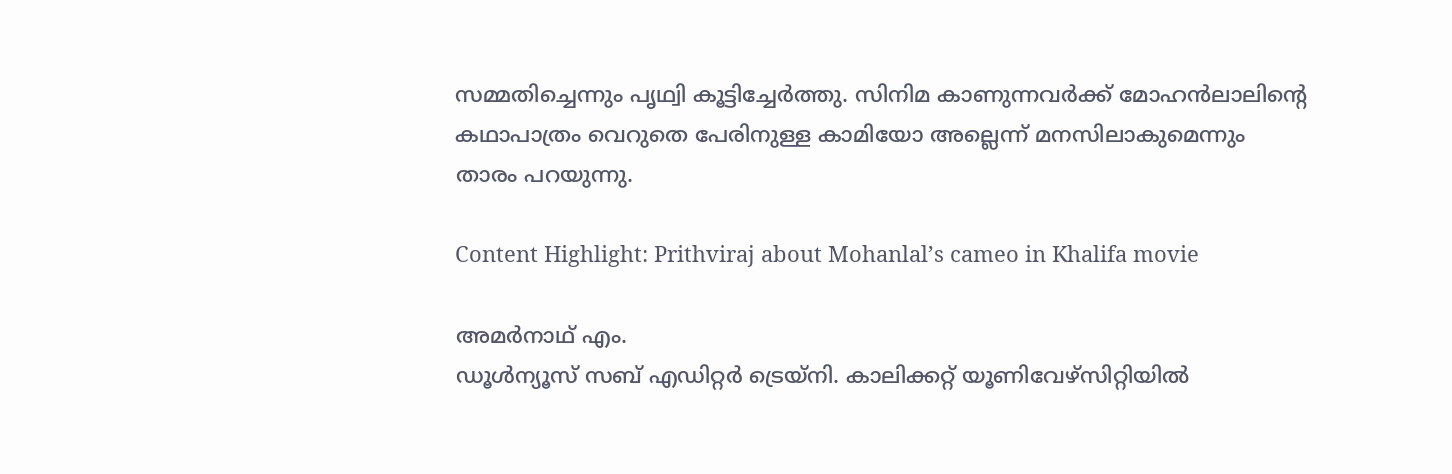സമ്മതിച്ചെന്നും പൃഥ്വി കൂട്ടിച്ചേര്‍ത്തു. സിനിമ കാണുന്നവര്‍ക്ക് മോഹന്‍ലാലിന്റെ കഥാപാത്രം വെറുതെ പേരിനുള്ള കാമിയോ അല്ലെന്ന് മനസിലാകുമെന്നും താരം പറയുന്നു.

Content Highlight: Prithviraj about Mohanlal’s cameo in Khalifa movie

അമര്‍നാഥ് എം.
ഡൂള്‍ന്യൂസ് സബ് എഡിറ്റര്‍ ട്രെയ്‌നി. കാലിക്കറ്റ് യൂണിവേഴ്‌സിറ്റിയില്‍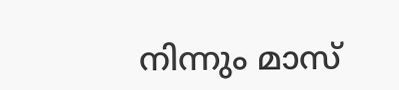നിന്നും മാസ്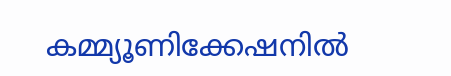കമ്മ്യൂണിക്കേഷനില്‍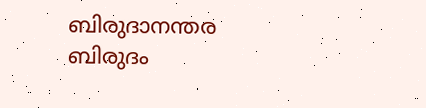ബിരുദാനന്തര ബിരുദം